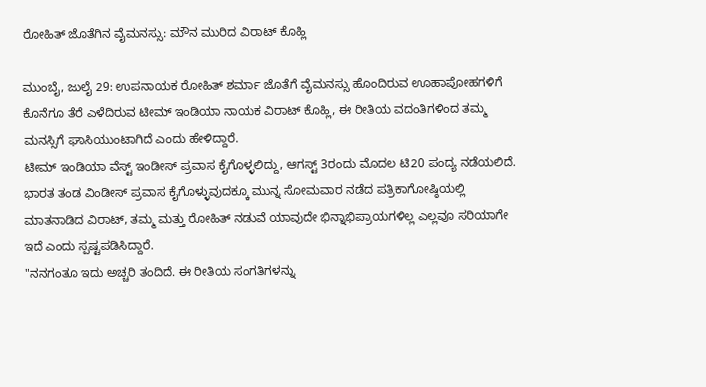ರೋಹಿತ್ ಜೊತೆಗಿನ ವೈಮನಸ್ಸು: ಮೌನ ಮುರಿದ ವಿರಾಟ್ ಕೊಹ್ಲಿ

ಮುಂಬೈ, ಜುಲೈ 29: ಉಪನಾಯಕ ರೋಹಿತ್ ಶರ್ಮಾ ಜೊತೆಗೆ ವೈಮನಸ್ಸು ಹೊಂದಿರುವ ಊಹಾಪೋಹಗಳಿಗೆ ಕೊನೆಗೂ ತೆರೆ ಎಳೆದಿರುವ ಟೀಮ್ ಇಂಡಿಯಾ ನಾಯಕ ವಿರಾಟ್ ಕೊಹ್ಲಿ, ಈ ರೀತಿಯ ವದಂತಿಗಳಿಂದ ತಮ್ಮ ಮನಸ್ಸಿಗೆ ಘಾಸಿಯುಂಟಾಗಿದೆ ಎಂದು ಹೇಳಿದ್ದಾರೆ.
ಟೀಮ್ ಇಂಡಿಯಾ ವೆಸ್ಟ್ ಇಂಡೀಸ್ ಪ್ರವಾಸ ಕೈಗೊಳ್ಳಲಿದ್ದು, ಆಗಸ್ಟ್ 3ರಂದು ಮೊದಲ ಟಿ20 ಪಂದ್ಯ ನಡೆಯಲಿದೆ. ಭಾರತ ತಂಡ ವಿಂಡೀಸ್ ಪ್ರವಾಸ ಕೈಗೊಳ್ಳುವುದಕ್ಕೂ ಮುನ್ನ ಸೋಮವಾರ ನಡೆದ ಪತ್ರಿಕಾಗೋಷ್ಠಿಯಲ್ಲಿ ಮಾತನಾಡಿದ ವಿರಾಟ್, ತಮ್ಮ ಮತ್ತು ರೋಹಿತ್ ನಡುವೆ ಯಾವುದೇ ಭಿನ್ನಾಭಿಪ್ರಾಯಗಳಿಲ್ಲ ಎಲ್ಲವೂ ಸರಿಯಾಗೇ ಇದೆ ಎಂದು ಸ್ಪಷ್ಟಪಡಿಸಿದ್ದಾರೆ.
"ನನಗಂತೂ ಇದು ಅಚ್ಚರಿ ತಂದಿದೆ. ಈ ರೀತಿಯ ಸಂಗತಿಗಳನ್ನು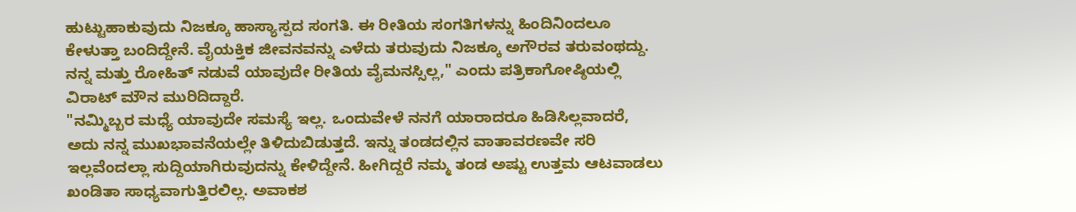ಹುಟ್ಟುಹಾಕುವುದು ನಿಜಕ್ಕೂ ಹಾಸ್ಯಾಸ್ಪದ ಸಂಗತಿ. ಈ ರೀತಿಯ ಸಂಗತಿಗಳನ್ನು ಹಿಂದಿನಿಂದಲೂ ಕೇಳುತ್ತಾ ಬಂದಿದ್ದೇನೆ. ವೈಯಕ್ತಿಕ ಜೀವನವನ್ನು ಎಳೆದು ತರುವುದು ನಿಜಕ್ಕೂ ಅಗೌರವ ತರುವಂಥದ್ದು. ನನ್ನ ಮತ್ತು ರೋಹಿತ್ ನಡುವೆ ಯಾವುದೇ ರೀತಿಯ ವೈಮನಸ್ಸಿಲ್ಲ," ಎಂದು ಪತ್ರಿಕಾಗೋಷ್ಠಿಯಲ್ಲಿ ವಿರಾಟ್ ಮೌನ ಮುರಿದಿದ್ದಾರೆ.
"ನಮ್ಮಿಬ್ಬರ ಮಧ್ಯೆ ಯಾವುದೇ ಸಮಸ್ಯೆ ಇಲ್ಲ. ಒಂದುವೇಳೆ ನನಗೆ ಯಾರಾದರೂ ಹಿಡಿಸಿಲ್ಲವಾದರೆ, ಅದು ನನ್ನ ಮುಖಭಾವನೆಯಲ್ಲೇ ತಿಳಿದುಬಿಡುತ್ತದೆ. ಇನ್ನು ತಂಡದಲ್ಲಿನ ವಾತಾವರಣವೇ ಸರಿ ಇಲ್ಲವೆಂದಲ್ಲಾ ಸುದ್ದಿಯಾಗಿರುವುದನ್ನು ಕೇಳಿದ್ದೇನೆ. ಹೀಗಿದ್ದರೆ ನಮ್ಮ ತಂಡ ಅಷ್ಟು ಉತ್ತಮ ಆಟವಾಡಲು ಖಂಡಿತಾ ಸಾಧ್ಯವಾಗುತ್ತಿರಲಿಲ್ಲ. ಅವಾಕಶ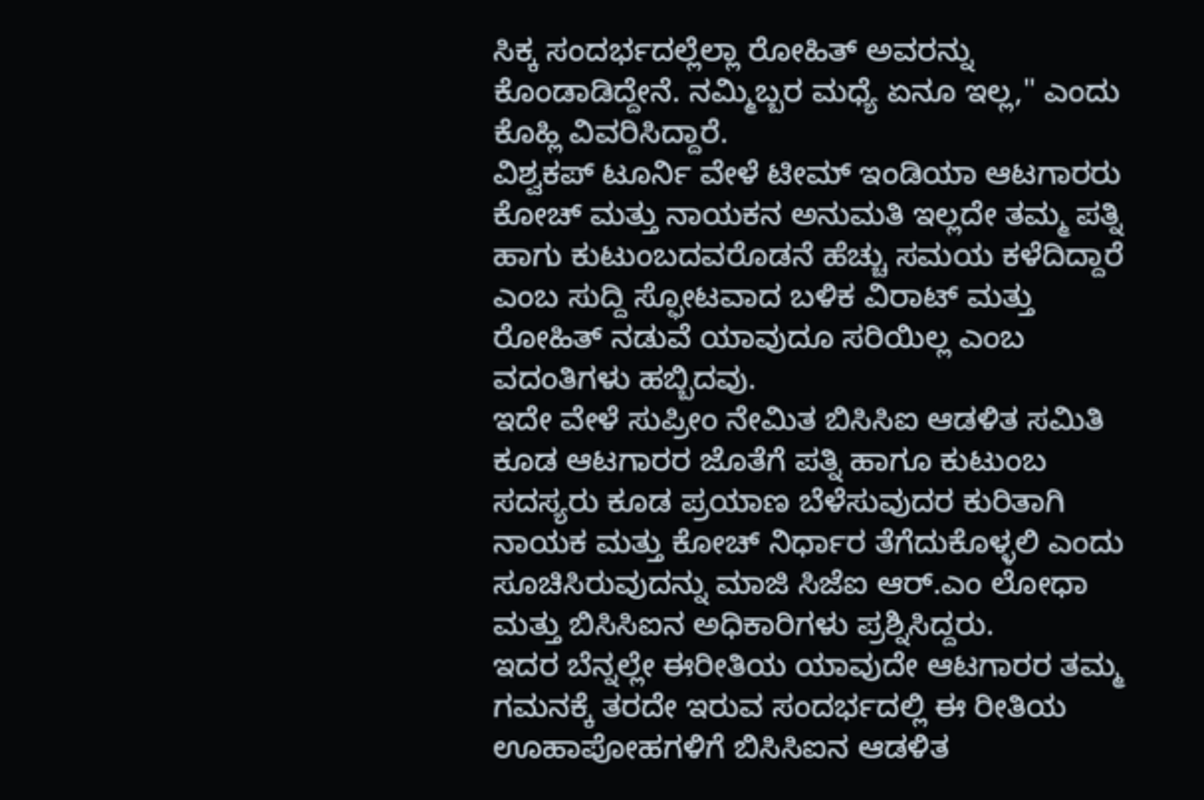ಸಿಕ್ಕ ಸಂದರ್ಭದಲ್ಲೆಲ್ಲಾ ರೋಹಿತ್ ಅವರನ್ನು ಕೊಂಡಾಡಿದ್ದೇನೆ. ನಮ್ಮಿಬ್ಬರ ಮಧ್ಯೆ ಏನೂ ಇಲ್ಲ," ಎಂದು ಕೊಹ್ಲಿ ವಿವರಿಸಿದ್ದಾರೆ.
ವಿಶ್ವಕಪ್ ಟೂರ್ನಿ ವೇಳೆ ಟೀಮ್ ಇಂಡಿಯಾ ಆಟಗಾರರು ಕೋಚ್ ಮತ್ತು ನಾಯಕನ ಅನುಮತಿ ಇಲ್ಲದೇ ತಮ್ಮ ಪತ್ನಿ ಹಾಗು ಕುಟುಂಬದವರೊಡನೆ ಹೆಚ್ಚು ಸಮಯ ಕಳೆದಿದ್ದಾರೆ ಎಂಬ ಸುದ್ದಿ ಸ್ಫೋಟವಾದ ಬಳಿಕ ವಿರಾಟ್ ಮತ್ತು ರೋಹಿತ್ ನಡುವೆ ಯಾವುದೂ ಸರಿಯಿಲ್ಲ ಎಂಬ ವದಂತಿಗಳು ಹಬ್ಬಿದವು.
ಇದೇ ವೇಳೆ ಸುಪ್ರೀಂ ನೇಮಿತ ಬಿಸಿಸಿಐ ಆಡಳಿತ ಸಮಿತಿ ಕೂಡ ಆಟಗಾರರ ಜೊತೆಗೆ ಪತ್ನಿ ಹಾಗೂ ಕುಟುಂಬ ಸದಸ್ಯರು ಕೂಡ ಪ್ರಯಾಣ ಬೆಳೆಸುವುದರ ಕುರಿತಾಗಿ ನಾಯಕ ಮತ್ತು ಕೋಚ್ ನಿರ್ಧಾರ ತೆಗೆದುಕೊಳ್ಳಲಿ ಎಂದು ಸೂಚಿಸಿರುವುದನ್ನು ಮಾಜಿ ಸಿಜೆಐ ಆರ್.ಎಂ ಲೋಧಾ ಮತ್ತು ಬಿಸಿಸಿಐನ ಅಧಿಕಾರಿಗಳು ಪ್ರಶ್ನಿಸಿದ್ದರು.
ಇದರ ಬೆನ್ನಲ್ಲೇ ಈರೀತಿಯ ಯಾವುದೇ ಆಟಗಾರರ ತಮ್ಮ ಗಮನಕ್ಕೆ ತರದೇ ಇರುವ ಸಂದರ್ಭದಲ್ಲಿ ಈ ರೀತಿಯ ಊಹಾಪೋಹಗಳಿಗೆ ಬಿಸಿಸಿಐನ ಆಡಳಿತ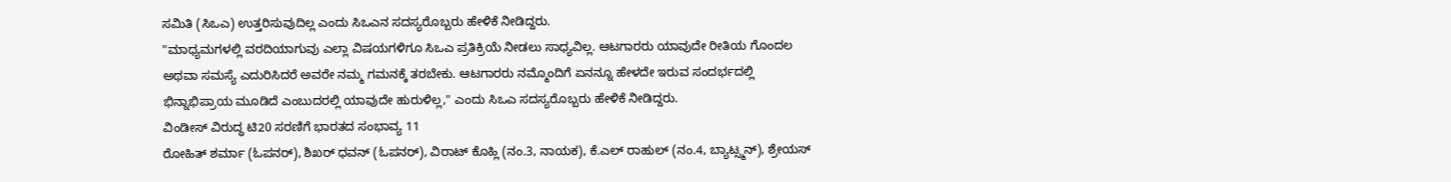ಸಮಿತಿ (ಸಿಒಎ) ಉತ್ತರಿಸುವುದಿಲ್ಲ ಎಂದು ಸಿಒಎನ ಸದಸ್ಯರೊಬ್ಬರು ಹೇಳಿಕೆ ನೀಡಿದ್ದರು.
"ಮಾಧ್ಯಮಗಳಲ್ಲಿ ವರದಿಯಾಗುವು ಎಲ್ಲಾ ವಿಷಯಗಳಿಗೂ ಸಿಒಎ ಪ್ರತಿಕ್ರಿಯೆ ನೀಡಲು ಸಾಧ್ಯವಿಲ್ಲ. ಆಟಗಾರರು ಯಾವುದೇ ರೀತಿಯ ಗೊಂದಲ ಅಥವಾ ಸಮಸ್ಯೆ ಎದುರಿಸಿದರೆ ಅವರೇ ನಮ್ಮ ಗಮನಕ್ಕೆ ತರಬೇಕು. ಆಟಗಾರರು ನಮ್ಮೊಂದಿಗೆ ಏನನ್ನೂ ಹೇಳದೇ ಇರುವ ಸಂದರ್ಭದಲ್ಲಿ ಭಿನ್ನಾಭಿಪ್ರಾಯ ಮೂಡಿದೆ ಎಂಬುದರಲ್ಲಿ ಯಾವುದೇ ಹುರುಳಿಲ್ಲ," ಎಂದು ಸಿಒಎ ಸದಸ್ಯರೊಬ್ಬರು ಹೇಳಿಕೆ ನೀಡಿದ್ದರು.
ವಿಂಡೀಸ್ ವಿರುದ್ಧ ಟಿ20 ಸರಣಿಗೆ ಭಾರತದ ಸಂಭಾವ್ಯ 11
ರೋಹಿತ್ ಶರ್ಮಾ (ಓಪನರ್), ಶಿಖರ್ ಧವನ್ (ಓಪನರ್), ವಿರಾಟ್ ಕೊಹ್ಲಿ (ನಂ.3, ನಾಯಕ), ಕೆ.ಎಲ್ ರಾಹುಲ್ (ನಂ.4, ಬ್ಯಾಟ್ಸ್ಮನ್), ಶ್ರೇಯಸ್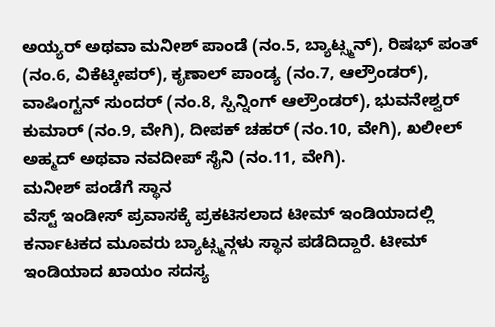ಅಯ್ಯರ್ ಅಥವಾ ಮನೀಶ್ ಪಾಂಡೆ (ನಂ.5, ಬ್ಯಾಟ್ಸ್ಮನ್), ರಿಷಭ್ ಪಂತ್ (ನಂ.6, ವಿಕೆಟ್ಕೀಪರ್), ಕೃಣಾಲ್ ಪಾಂಡ್ಯ (ನಂ.7, ಆಲ್ರೌಂಡರ್), ವಾಷಿಂಗ್ಟನ್ ಸುಂದರ್ (ನಂ.8, ಸ್ಪಿನ್ನಿಂಗ್ ಆಲ್ರೌಂಡರ್), ಭುವನೇಶ್ವರ್ ಕುಮಾರ್ (ನಂ.9, ವೇಗಿ), ದೀಪಕ್ ಚಹರ್ (ನಂ.10, ವೇಗಿ), ಖಲೀಲ್ ಅಹ್ಮದ್ ಅಥವಾ ನವದೀಪ್ ಸೈನಿ (ನಂ.11, ವೇಗಿ).
ಮನೀಶ್ ಪಂಡೆಗೆ ಸ್ಥಾನ
ವೆಸ್ಟ್ ಇಂಡೀಸ್ ಪ್ರವಾಸಕ್ಕೆ ಪ್ರಕಟಿಸಲಾದ ಟೀಮ್ ಇಂಡಿಯಾದಲ್ಲಿ ಕರ್ನಾಟಕದ ಮೂವರು ಬ್ಯಾಟ್ಸ್ಮನ್ಗಳು ಸ್ಥಾನ ಪಡೆದಿದ್ದಾರೆ. ಟೀಮ್ ಇಂಡಿಯಾದ ಖಾಯಂ ಸದಸ್ಯ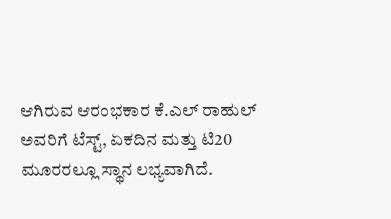ಆಗಿರುವ ಆರಂಭಕಾರ ಕೆ.ಎಲ್ ರಾಹುಲ್ ಅವರಿಗೆ ಟೆಸ್ಟ್, ಏಕದಿನ ಮತ್ತು ಟಿ20 ಮೂರರಲ್ಲೂ ಸ್ಥಾನ ಲಭ್ಯವಾಗಿದೆ.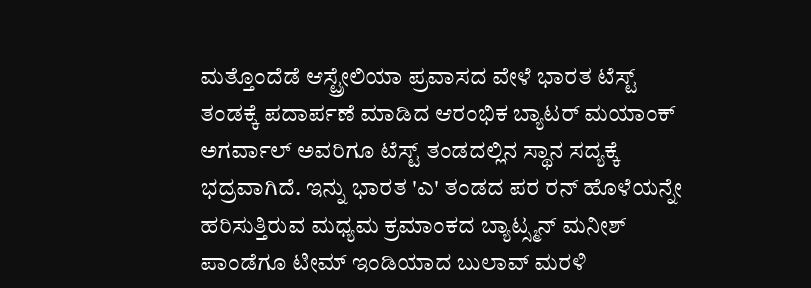ಮತ್ತೊಂದೆಡೆ ಆಸ್ಟ್ರೇಲಿಯಾ ಪ್ರವಾಸದ ವೇಳೆ ಭಾರತ ಟೆಸ್ಟ್ ತಂಡಕ್ಕೆ ಪದಾರ್ಪಣೆ ಮಾಡಿದ ಆರಂಭಿಕ ಬ್ಯಾಟರ್ ಮಯಾಂಕ್ ಅಗರ್ವಾಲ್ ಅವರಿಗೂ ಟೆಸ್ಟ್ ತಂಡದಲ್ಲಿನ ಸ್ಥಾನ ಸದ್ಯಕ್ಕೆ ಭದ್ರವಾಗಿದೆ. ಇನ್ನು ಭಾರತ 'ಎ' ತಂಡದ ಪರ ರನ್ ಹೊಳೆಯನ್ನೇ ಹರಿಸುತ್ತಿರುವ ಮಧ್ಯಮ ಕ್ರಮಾಂಕದ ಬ್ಯಾಟ್ಸ್ಮನ್ ಮನೀಶ್ ಪಾಂಡೆಗೂ ಟೀಮ್ ಇಂಡಿಯಾದ ಬುಲಾವ್ ಮರಳಿ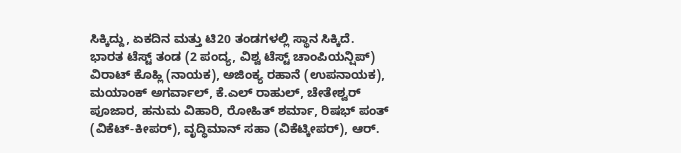ಸಿಕ್ಕಿದ್ದು, ಏಕದಿನ ಮತ್ತು ಟಿ20 ತಂಡಗಳಲ್ಲಿ ಸ್ಥಾನ ಸಿಕ್ಕಿದೆ.
ಭಾರತ ಟೆಸ್ಟ್ ತಂಡ (2 ಪಂದ್ಯ, ವಿಶ್ವ ಟೆಸ್ಟ್ ಚಾಂಪಿಯನ್ಷಿಪ್)
ವಿರಾಟ್ ಕೊಹ್ಲಿ (ನಾಯಕ), ಅಜಿಂಕ್ಯ ರಹಾನೆ (ಉಪನಾಯಕ), ಮಯಾಂಕ್ ಅಗರ್ವಾಲ್, ಕೆ.ಎಲ್ ರಾಹುಲ್, ಚೇತೇಶ್ವರ್ ಪೂಜಾರ, ಹನುಮ ವಿಹಾರಿ, ರೋಹಿತ್ ಶರ್ಮಾ, ರಿಷಭ್ ಪಂತ್ (ವಿಕೆಟ್-ಕೀಪರ್), ವೃದ್ಧಿಮಾನ್ ಸಹಾ (ವಿಕೆಟ್ಕೀಪರ್), ಆರ್.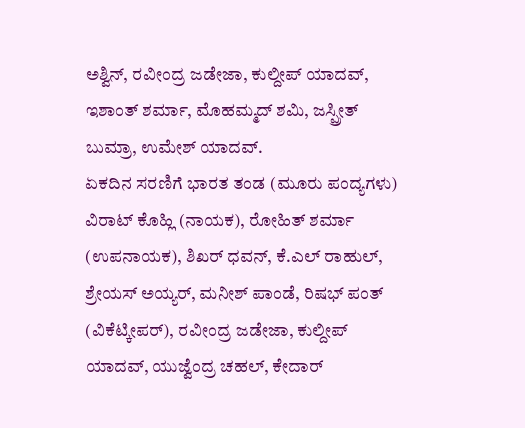ಅಶ್ವಿನ್, ರವೀಂದ್ರ ಜಡೇಜಾ, ಕುಲ್ದೀಪ್ ಯಾದವ್, ಇಶಾಂತ್ ಶರ್ಮಾ, ಮೊಹಮ್ಮದ್ ಶಮಿ, ಜಸ್ಪ್ರೀತ್ ಬುಮ್ರಾ, ಉಮೇಶ್ ಯಾದವ್.
ಏಕದಿನ ಸರಣಿಗೆ ಭಾರತ ತಂಡ (ಮೂರು ಪಂದ್ಯಗಳು)
ವಿರಾಟ್ ಕೊಹ್ಲಿ (ನಾಯಕ), ರೋಹಿತ್ ಶರ್ಮಾ (ಉಪನಾಯಕ), ಶಿಖರ್ ಧವನ್, ಕೆ.ಎಲ್ ರಾಹುಲ್, ಶ್ರೇಯಸ್ ಅಯ್ಯರ್, ಮನೀಶ್ ಪಾಂಡೆ, ರಿಷಭ್ ಪಂತ್ (ವಿಕೆಟ್ಕೀಪರ್), ರವೀಂದ್ರ ಜಡೇಜಾ, ಕುಲ್ದೀಪ್ ಯಾದವ್, ಯುಜ್ವೆಂದ್ರ ಚಹಲ್, ಕೇದಾರ್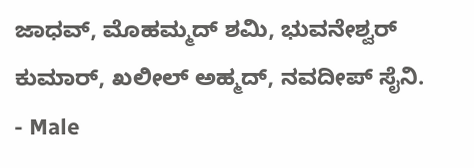ಜಾಧವ್, ಮೊಹಮ್ಮದ್ ಶಮಿ, ಭುವನೇಶ್ವರ್ ಕುಮಾರ್, ಖಲೀಲ್ ಅಹ್ಮದ್, ನವದೀಪ್ ಸೈನಿ.
- Male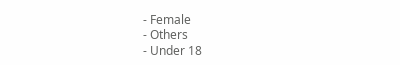- Female
- Others
- Under 18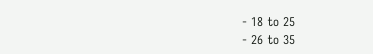- 18 to 25
- 26 to 35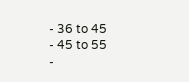- 36 to 45
- 45 to 55
-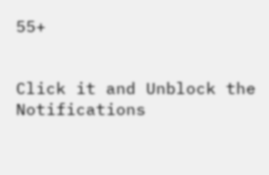55+


Click it and Unblock the Notifications